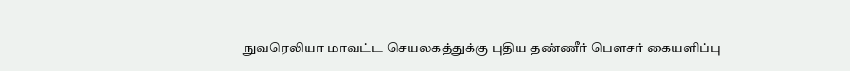நுவரெலியா மாவட்ட செயலகத்துக்கு புதிய தண்ணீர் பௌசர் கையளிப்பு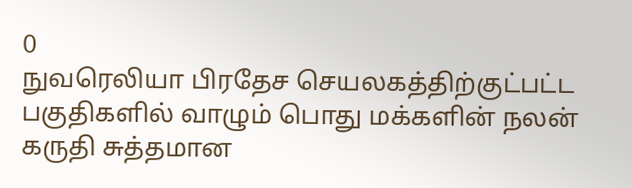0
நுவரெலியா பிரதேச செயலகத்திற்குட்பட்ட பகுதிகளில் வாழும் பொது மக்களின் நலன் கருதி சுத்தமான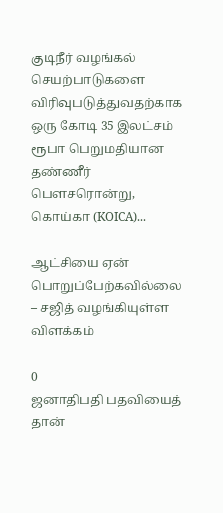குடிநீர் வழங்கல் செயற்பாடுகளை விரிவுபடுத்துவதற்காக ஒரு கோடி 35 இலட்சம் ரூபா பெறுமதியான தண்ணீர் பௌசரொன்று, கொய்கா (KOICA)...

ஆட்சியை ஏன் பொறுப்பேற்கவில்லை – சஜித் வழங்கியுள்ள விளக்கம்

0
ஜனாதிபதி பதவியைத் தான்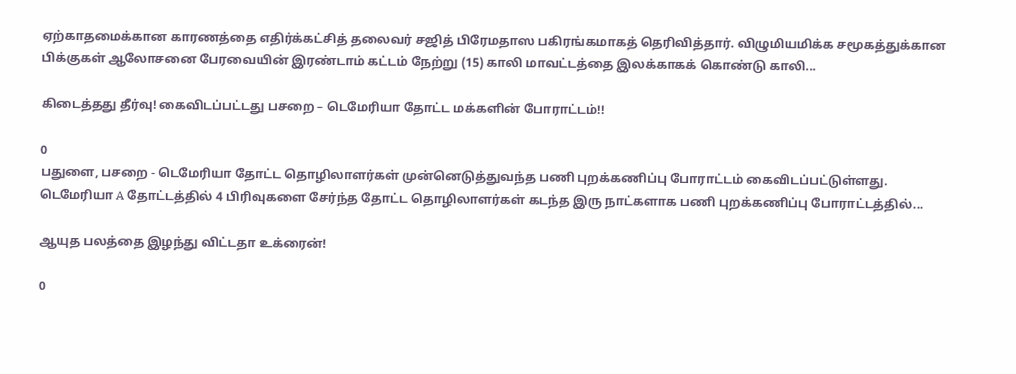ஏற்காதமைக்கான காரணத்தை எதிர்க்கட்சித் தலைவர் சஜித் பிரேமதாஸ பகிரங்கமாகத் தெரிவித்தார். விழுமியமிக்க சமூகத்துக்கான பிக்குகள் ஆலோசனை பேரவையின் இரண்டாம் கட்டம் நேற்று (15) காலி மாவட்டத்தை இலக்காகக் கொண்டு காலி...

கிடைத்தது தீர்வு! கைவிடப்பட்டது பசறை – டெமேரியா தோட்ட மக்களின் போராட்டம்!!

0
பதுளை, பசறை - டெமேரியா தோட்ட தொழிலாளர்கள் முன்னெடுத்துவந்த பணி புறக்கணிப்பு போராட்டம் கைவிடப்பட்டுள்ளது. டெமேரியா A தோட்டத்தில் 4 பிரிவுகளை சேர்ந்த தோட்ட தொழிலாளர்கள் கடந்த இரு நாட்களாக பணி புறக்கணிப்பு போராட்டத்தில்...

ஆயுத பலத்தை இழந்து விட்டதா உக்ரைன்!

0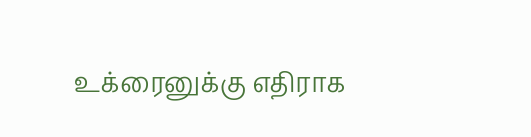உக்ரைனுக்கு எதிராக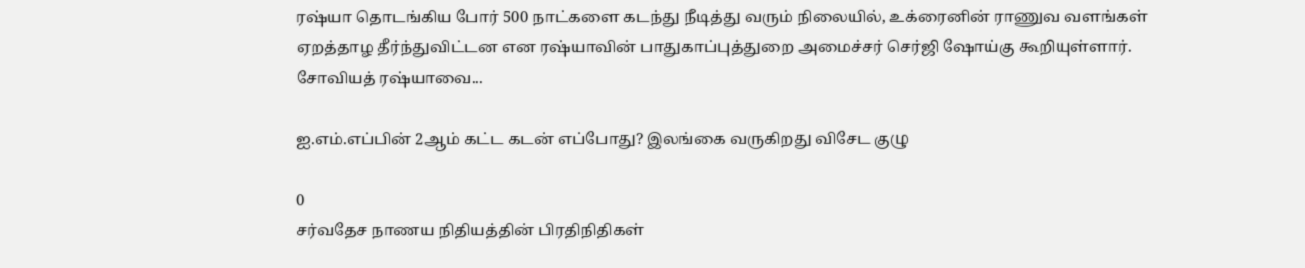ரஷ்யா தொடங்கிய போர் 500 நாட்களை கடந்து நீடித்து வரும் நிலையில், உக்ரைனின் ராணுவ வளங்கள் ஏறத்தாழ தீர்ந்துவிட்டன என ரஷ்யாவின் பாதுகாப்புத்துறை அமைச்சர் செர்ஜி ஷோய்கு கூறியுள்ளார். சோவியத் ரஷ்யாவை...

ஐ.எம்.எப்பின் 2ஆம் கட்ட கடன் எப்போது? இலங்கை வருகிறது விசேட குழு

0
சர்வதேச நாணய நிதியத்தின் பிரதிநிதிகள்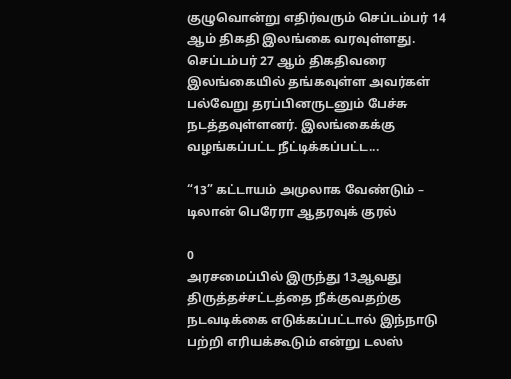குழுவொன்று எதிர்வரும் செப்டம்பர் 14 ஆம் திகதி இலங்கை வரவுள்ளது. செப்டம்பர் 27 ஆம் திகதிவரை இலங்கையில் தங்கவுள்ள அவர்கள் பல்வேறு தரப்பினருடனும் பேச்சு நடத்தவுள்ளனர். இலங்கைக்கு வழங்கப்பட்ட நீட்டிக்கப்பட்ட...

“13” கட்டாயம் அமுலாக வேண்டும் – டிலான் பெரேரா ஆதரவுக் குரல்

0
அரசமைப்பில் இருந்து 13ஆவது திருத்தச்சட்டத்தை நீக்குவதற்கு நடவடிக்கை எடுக்கப்பட்டால் இந்நாடு பற்றி எரியக்கூடும் என்று டலஸ்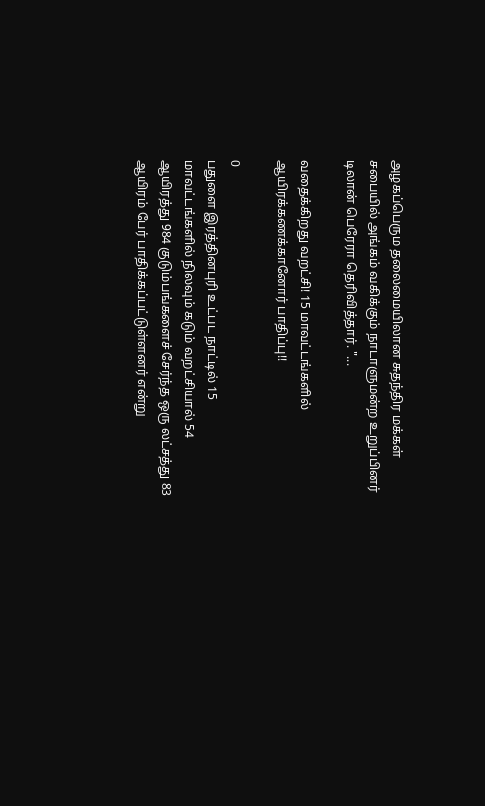அழகப்பெரும தலைமையிலான சுதந்திர மக்கள் சபையில் அங்கம் வகிக்கும் நாடாளுமன்ற உறுப்பினர் டிலான் பெரேரா தெரிவித்தார். "...

வதைக்கிறது வறட்சி! 15 மாவட்டங்களில் ஆயிரக்கணக்கானோர் பாதிப்பு!!

0
பதுளை இரத்தினபுரி உட்பட நாட்டில் 15 மாவட்டங்களில் நிலவும் கடும் வறட்சியால் 54 ஆயிரத்து 984 குடும்பங்களைச் சேர்ந்த ஒரு லட்சத்து 83 ஆயிரம் பேர் பாதிக்கப்பட்டுள்ளனர் என்று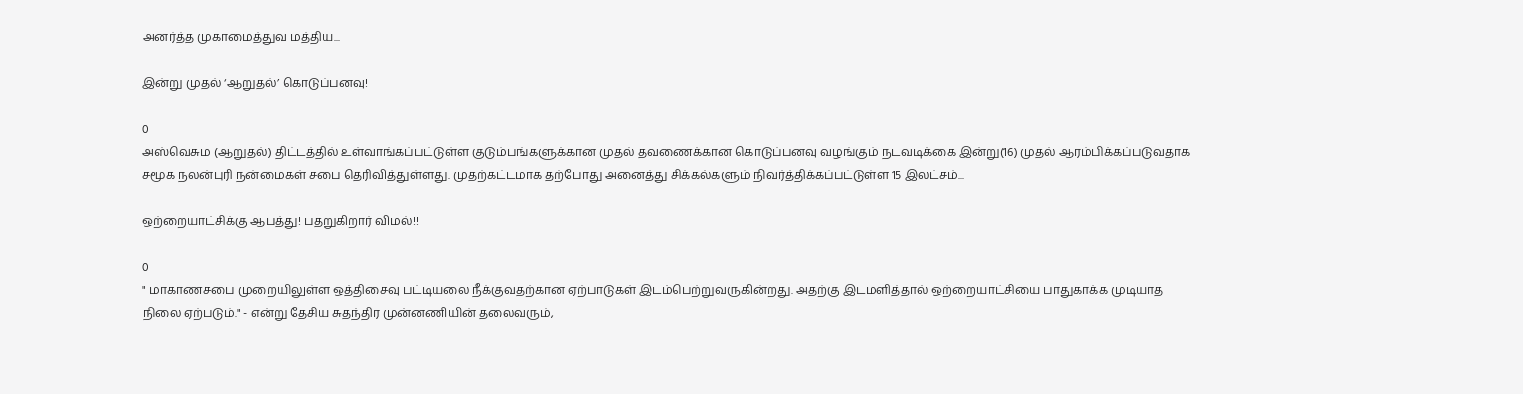அனர்த்த முகாமைத்துவ மத்திய...

இன்று முதல் ‘ஆறுதல்’ கொடுப்பனவு!

0
அஸ்வெசும (ஆறுதல்) திட்டத்தில் உள்வாங்கப்பட்டுள்ள குடும்பங்களுக்கான முதல் தவணைக்கான கொடுப்பனவு வழங்கும் நடவடிக்கை இன்று(16) முதல் ஆரம்பிக்கப்படுவதாக சமூக நலன்புரி நன்மைகள் சபை தெரிவித்துள்ளது. முதற்கட்டமாக தற்போது அனைத்து சிக்கல்களும் நிவர்த்திக்கப்பட்டுள்ள 15 இலட்சம்...

ஒற்றையாட்சிக்கு ஆபத்து! பதறுகிறார் விமல்!!

0
" மாகாணசபை முறையிலுள்ள ஒத்திசைவு பட்டியலை நீக்குவதற்கான ஏற்பாடுகள் இடம்பெற்றுவருகின்றது. அதற்கு இடமளித்தால் ஒற்றையாட்சியை பாதுகாக்க முடியாத நிலை ஏற்படும்." - என்று தேசிய சுதந்திர முன்னணியின் தலைவரும்,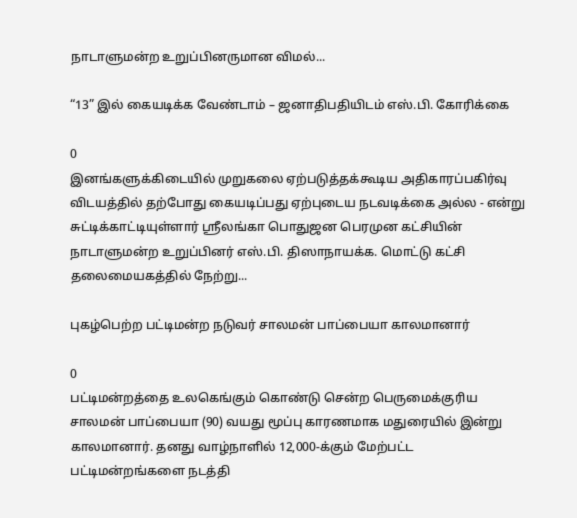நாடாளுமன்ற உறுப்பினருமான விமல்...

“13” இல் கையடிக்க வேண்டாம் – ஜனாதிபதியிடம் எஸ்.பி. கோரிக்கை

0
இனங்களுக்கிடையில் முறுகலை ஏற்படுத்தக்கூடிய அதிகாரப்பகிர்வு விடயத்தில் தற்போது கையடிப்பது ஏற்புடைய நடவடிக்கை அல்ல - என்று சுட்டிக்காட்டியுள்ளார் ஶ்ரீலங்கா பொதுஜன பெரமுன கட்சியின் நாடாளுமன்ற உறுப்பினர் எஸ்.பி. திஸாநாயக்க. மொட்டு கட்சி தலைமையகத்தில் நேற்று...

புகழ்பெற்ற பட்டிமன்ற நடுவர் சாலமன் பாப்பையா காலமானார்

0
பட்டிமன்றத்தை உலகெங்கும் கொண்டு சென்ற பெருமைக்குரிய சாலமன் பாப்பையா (90) வயது மூப்பு காரணமாக மதுரையில் இன்று காலமானார். தனது வாழ்நாளில் 12,000-க்கும் மேற்பட்ட பட்டிமன்றங்களை நடத்தி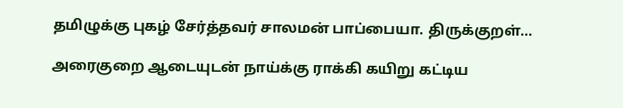தமிழுக்கு புகழ் சேர்த்தவர் சாலமன் பாப்பையா. திருக்குறள்...

அரைகுறை ஆடையுடன் நாய்க்கு ராக்கி கயிறு கட்டிய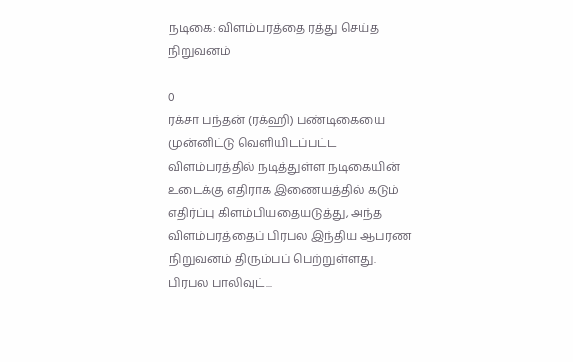நடிகை: விளம்பரத்தை ரத்து செய்த நிறுவனம்

0
ரக்சா பந்தன் (ரக்ஹி) பண்டிகையை முன்னிட்டு வெளியிடப்பட்ட விளம்பரத்தில் நடித்துள்ள நடிகையின் உடைக்கு எதிராக இணையத்தில் கடும் எதிர்ப்பு கிளம்பியதையடுத்து, அந்த விளம்பரத்தைப் பிரபல இந்திய ஆபரண நிறுவனம் திரும்பப் பெற்றுள்ளது. பிரபல பாலிவுட்...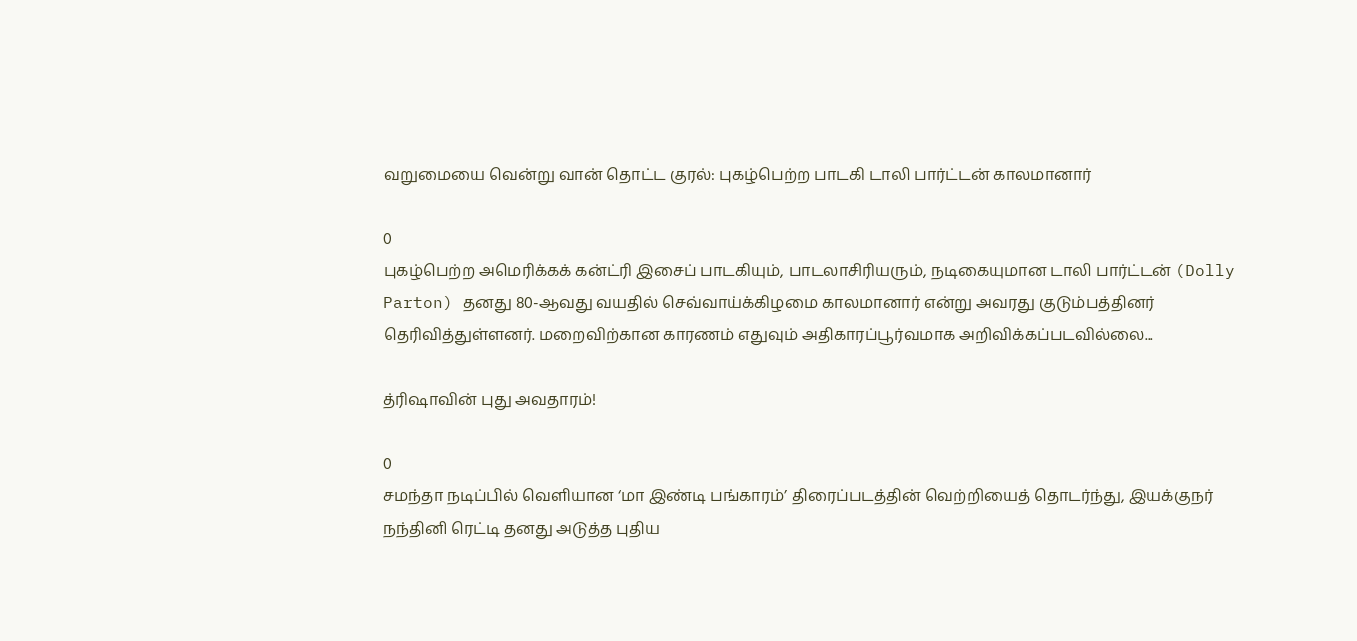வறுமையை வென்று வான் தொட்ட குரல்: புகழ்பெற்ற பாடகி டாலி பார்ட்டன் காலமானார்

0
புகழ்பெற்ற அமெரிக்கக் கன்ட்ரி இசைப் பாடகியும், பாடலாசிரியரும், நடிகையுமான டாலி பார்ட்டன் (Dolly Parton) தனது 80-ஆவது வயதில் செவ்வாய்க்கிழமை காலமானார் என்று அவரது குடும்பத்தினர் தெரிவித்துள்ளனர். மறைவிற்கான காரணம் எதுவும் அதிகாரப்பூர்வமாக அறிவிக்கப்படவில்லை...

த்ரிஷாவின் புது அவதாரம்!

0
சமந்தா நடிப்பில் வெளியான ‘மா இண்டி பங்காரம்’ திரைப்படத்தின் வெற்றியைத் தொடர்ந்து, இயக்குநர் நந்தினி ரெட்டி தனது அடுத்த புதிய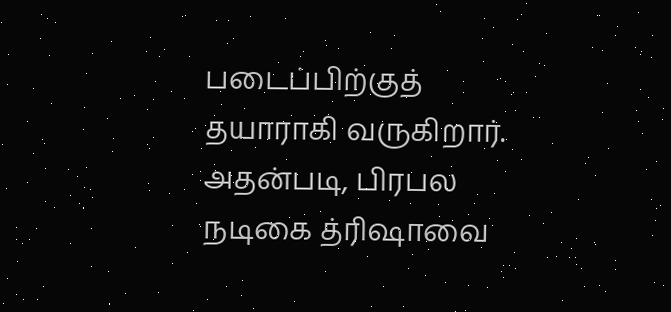படைப்பிற்குத் தயாராகி வருகிறார். அதன்படி, பிரபல நடிகை த்ரிஷாவை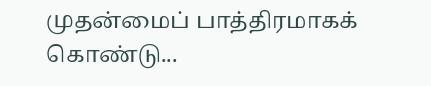முதன்மைப் பாத்திரமாகக் கொண்டு...